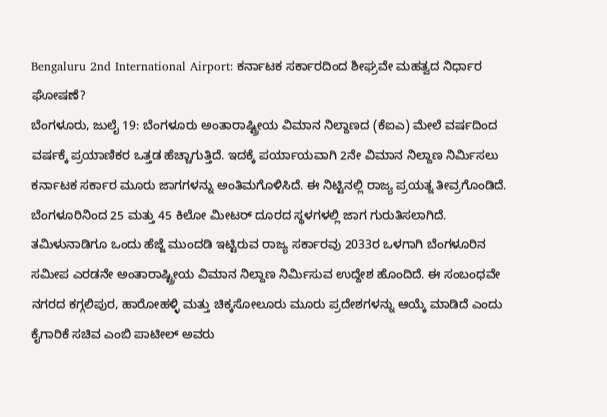Bengaluru 2nd International Airport: ಕರ್ನಾಟಕ ಸರ್ಕಾರದಿಂದ ಶೀಘ್ರವೇ ಮಹತ್ವದ ನಿರ್ಧಾರ ಘೋಷಣೆ?
ಬೆಂಗಳೂರು, ಜುಲೈ 19: ಬೆಂಗಳೂರು ಅಂತಾರಾಷ್ಟ್ರೀಯ ವಿಮಾನ ನಿಲ್ದಾಣದ (ಕೆಐಎ) ಮೇಲೆ ವರ್ಷದಿಂದ ವರ್ಷಕ್ಕೆ ಪ್ರಯಾಣಿಕರ ಒತ್ತಡ ಹೆಚ್ಚಾಗುತ್ತಿದೆ. ಇದಕ್ಕೆ ಪರ್ಯಾಯವಾಗಿ 2ನೇ ವಿಮಾನ ನಿಲ್ದಾಣ ನಿರ್ಮಿಸಲು ಕರ್ನಾಟಕ ಸರ್ಕಾರ ಮೂರು ಜಾಗಗಳನ್ನು ಅಂತಿಮಗೊಳಿಸಿದೆ. ಈ ನಿಟ್ಟಿನಲ್ಲಿ ರಾಜ್ಯ ಪ್ರಯತ್ನ ತೀವ್ರಗೊಂಡಿದೆ. ಬೆಂಗಳೂರಿನಿಂದ 25 ಮತ್ತು 45 ಕಿಲೋ ಮೀಟರ್ ದೂರದ ಸ್ಥಳಗಳಲ್ಲಿ ಜಾಗ ಗುರುತಿಸಲಾಗಿದೆ.
ತಮಿಳುನಾಡಿಗೂ ಒಂದು ಹೆಜ್ಜೆ ಮುಂದಡಿ ಇಟ್ಟಿರುವ ರಾಜ್ಯ ಸರ್ಕಾರವು 2033ರ ಒಳಗಾಗಿ ಬೆಂಗಳೂರಿನ ಸಮೀಪ ಎರಡನೇ ಅಂತಾರಾಷ್ಟ್ರೀಯ ವಿಮಾನ ನಿಲ್ದಾಣ ನಿರ್ಮಿಸುವ ಉದ್ದೇಶ ಹೊಂದಿದೆ. ಈ ಸಂಬಂಧವೇ ನಗರದ ಕಗ್ಗಲಿಪುರ, ಹಾರೋಹಳ್ಳಿ ಮತ್ತು ಚಿಕ್ಕಸೋಲೂರು ಮೂರು ಪ್ರದೇಶಗಳನ್ನು ಆಯ್ಕೆ ಮಾಡಿದೆ ಎಂದು ಕೈಗಾರಿಕೆ ಸಚಿವ ಎಂಬಿ ಪಾಟೀಲ್ ಅವರು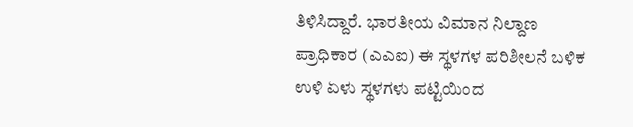ತಿಳಿಸಿದ್ದಾರೆ. ಭಾರತೀಯ ವಿಮಾನ ನಿಲ್ದಾಣ ಪ್ರಾಧಿಕಾರ (ಎಎಐ) ಈ ಸ್ಥಳಗಳ ಪರಿಶೀಲನೆ ಬಳಿಕ ಉಳಿ ಏಳು ಸ್ಥಳಗಳು ಪಟ್ಟಿಯಿಂದ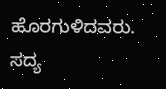ಹೊರಗುಳಿದವರು. ಸದ್ಯ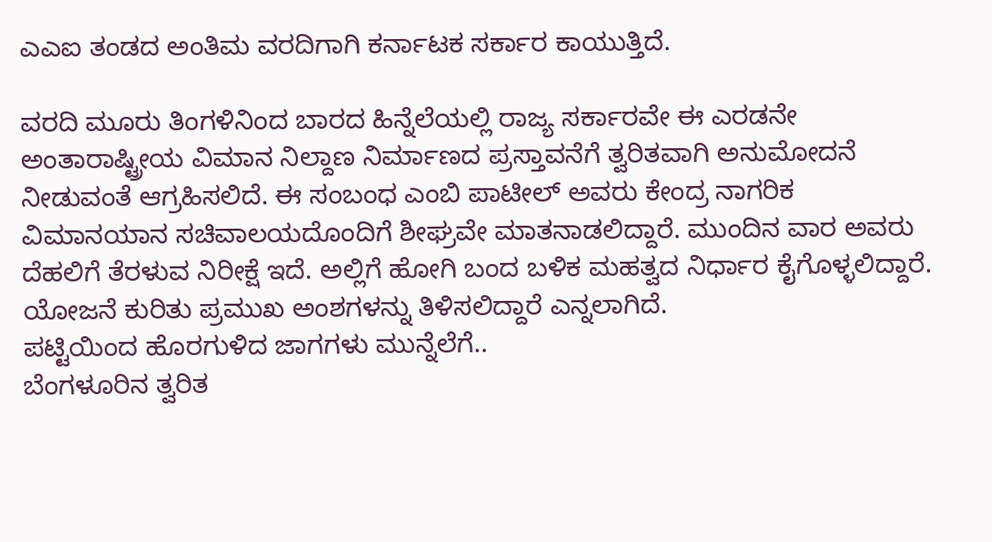ಎಎಐ ತಂಡದ ಅಂತಿಮ ವರದಿಗಾಗಿ ಕರ್ನಾಟಕ ಸರ್ಕಾರ ಕಾಯುತ್ತಿದೆ.

ವರದಿ ಮೂರು ತಿಂಗಳಿನಿಂದ ಬಾರದ ಹಿನ್ನೆಲೆಯಲ್ಲಿ ರಾಜ್ಯ ಸರ್ಕಾರವೇ ಈ ಎರಡನೇ ಅಂತಾರಾಷ್ಟ್ರೀಯ ವಿಮಾನ ನಿಲ್ದಾಣ ನಿರ್ಮಾಣದ ಪ್ರಸ್ತಾವನೆಗೆ ತ್ವರಿತವಾಗಿ ಅನುಮೋದನೆ ನೀಡುವಂತೆ ಆಗ್ರಹಿಸಲಿದೆ. ಈ ಸಂಬಂಧ ಎಂಬಿ ಪಾಟೀಲ್ ಅವರು ಕೇಂದ್ರ ನಾಗರಿಕ ವಿಮಾನಯಾನ ಸಚಿವಾಲಯದೊಂದಿಗೆ ಶೀಘ್ರವೇ ಮಾತನಾಡಲಿದ್ದಾರೆ. ಮುಂದಿನ ವಾರ ಅವರು ದೆಹಲಿಗೆ ತೆರಳುವ ನಿರೀಕ್ಷೆ ಇದೆ. ಅಲ್ಲಿಗೆ ಹೋಗಿ ಬಂದ ಬಳಿಕ ಮಹತ್ವದ ನಿರ್ಧಾರ ಕೈಗೊಳ್ಳಲಿದ್ದಾರೆ. ಯೋಜನೆ ಕುರಿತು ಪ್ರಮುಖ ಅಂಶಗಳನ್ನು ತಿಳಿಸಲಿದ್ದಾರೆ ಎನ್ನಲಾಗಿದೆ.
ಪಟ್ಟಿಯಿಂದ ಹೊರಗುಳಿದ ಜಾಗಗಳು ಮುನ್ನೆಲೆಗೆ..
ಬೆಂಗಳೂರಿನ ತ್ವರಿತ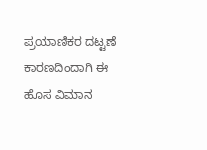ಪ್ರಯಾಣಿಕರ ದಟ್ಟಣೆ ಕಾರಣದಿಂದಾಗಿ ಈ ಹೊಸ ವಿಮಾನ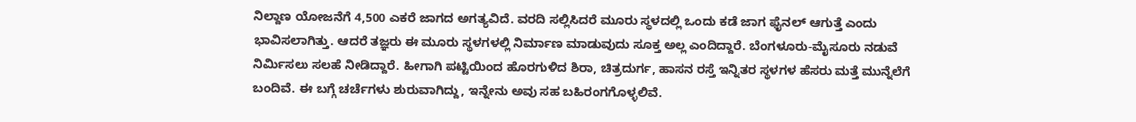ನಿಲ್ದಾಣ ಯೋಜನೆಗೆ 4,500 ಎಕರೆ ಜಾಗದ ಅಗತ್ಯವಿದೆ. ವರದಿ ಸಲ್ಲಿಸಿದರೆ ಮೂರು ಸ್ಥಳದಲ್ಲಿ ಒಂದು ಕಡೆ ಜಾಗ ಫೈನಲ್ ಆಗುತ್ತೆ ಎಂದು ಭಾವಿಸಲಾಗಿತ್ತು. ಆದರೆ ತಜ್ಞರು ಈ ಮೂರು ಸ್ಥಳಗಳಲ್ಲಿ ನಿರ್ಮಾಣ ಮಾಡುವುದು ಸೂಕ್ತ ಅಲ್ಲ ಎಂದಿದ್ದಾರೆ. ಬೆಂಗಳೂರು-ಮೈಸೂರು ನಡುವೆ ನಿರ್ಮಿಸಲು ಸಲಹೆ ನೀಡಿದ್ದಾರೆ. ಹೀಗಾಗಿ ಪಟ್ಟಿಯಿಂದ ಹೊರಗುಳಿದ ಶಿರಾ, ಚಿತ್ರದುರ್ಗ, ಹಾಸನ ರಸ್ತೆ ಇನ್ನಿತರ ಸ್ಥಳಗಳ ಹೆಸರು ಮತ್ತೆ ಮುನ್ನೆಲೆಗೆ ಬಂದಿವೆ. ಈ ಬಗ್ಗೆ ಚರ್ಚೆಗಳು ಶುರುವಾಗಿದ್ದು, ಇನ್ನೇನು ಅವು ಸಹ ಬಹಿರಂಗಗೊಳ್ಳಲಿವೆ.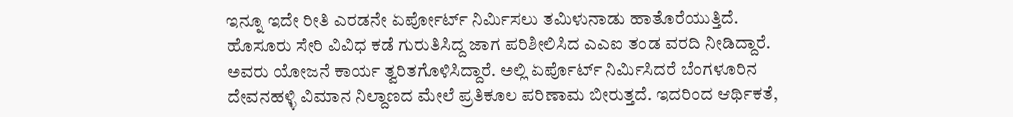ಇನ್ನೂ ಇದೇ ರೀತಿ ಎರಡನೇ ಏರ್ಪೋರ್ಟ್ ನಿರ್ಮಿಸಲು ತಮಿಳುನಾಡು ಹಾತೊರೆಯುತ್ತಿದೆ. ಹೊಸೂರು ಸೇರಿ ವಿವಿಧ ಕಡೆ ಗುರುತಿಸಿದ್ದ ಜಾಗ ಪರಿಶೀಲಿಸಿದ ಎಎಐ ತಂಡ ವರದಿ ನೀಡಿದ್ದಾರೆ. ಅವರು ಯೋಜನೆ ಕಾರ್ಯ ತ್ವರಿತಗೊಳಿಸಿದ್ದಾರೆ. ಅಲ್ಲಿ ಏರ್ಪೊರ್ಟ್ ನಿರ್ಮಿಸಿದರೆ ಬೆಂಗಳೂರಿನ ದೇವನಹಳ್ಳಿ ವಿಮಾನ ನಿಲ್ದಾಣದ ಮೇಲೆ ಪ್ರತಿಕೂಲ ಪರಿಣಾಮ ಬೀರುತ್ತದೆ. ಇದರಿಂದ ಆರ್ಥಿಕತೆ,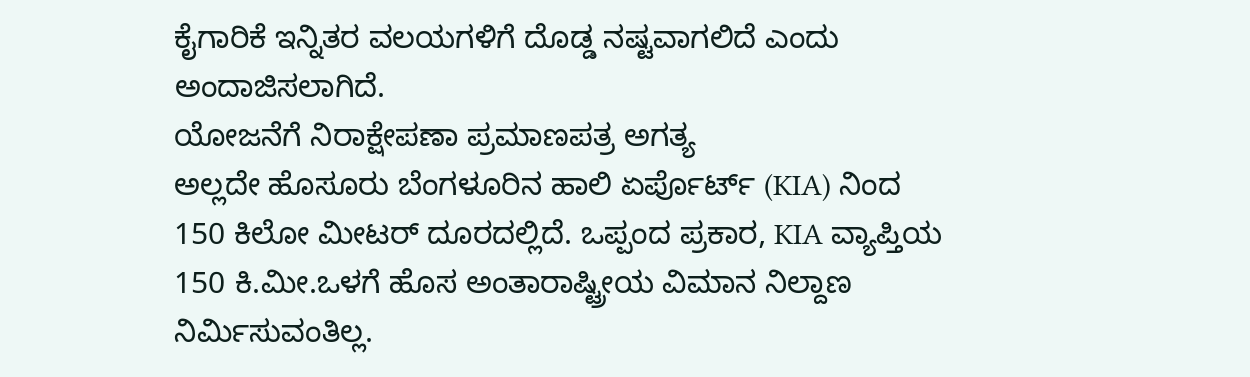ಕೈಗಾರಿಕೆ ಇನ್ನಿತರ ವಲಯಗಳಿಗೆ ದೊಡ್ಡ ನಷ್ಟವಾಗಲಿದೆ ಎಂದು ಅಂದಾಜಿಸಲಾಗಿದೆ.
ಯೋಜನೆಗೆ ನಿರಾಕ್ಷೇಪಣಾ ಪ್ರಮಾಣಪತ್ರ ಅಗತ್ಯ
ಅಲ್ಲದೇ ಹೊಸೂರು ಬೆಂಗಳೂರಿನ ಹಾಲಿ ಏರ್ಪೊರ್ಟ್ (KIA) ನಿಂದ 150 ಕಿಲೋ ಮೀಟರ್ ದೂರದಲ್ಲಿದೆ. ಒಪ್ಪಂದ ಪ್ರಕಾರ, KIA ವ್ಯಾಪ್ತಿಯ 150 ಕಿ.ಮೀ.ಒಳಗೆ ಹೊಸ ಅಂತಾರಾಷ್ಟ್ರೀಯ ವಿಮಾನ ನಿಲ್ದಾಣ ನಿರ್ಮಿಸುವಂತಿಲ್ಲ.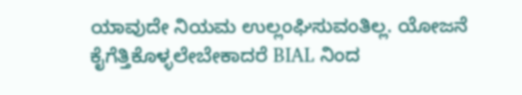ಯಾವುದೇ ನಿಯಮ ಉಲ್ಲಂಘಿಸುವಂತಿಲ್ಲ. ಯೋಜನೆ ಕೈಗೆತ್ತಿಕೊಳ್ಳಲೇಬೇಕಾದರೆ BIAL ನಿಂದ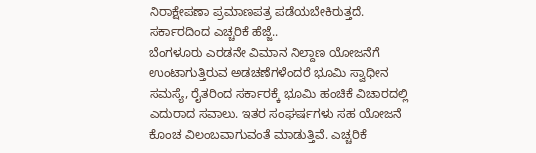ನಿರಾಕ್ಷೇಪಣಾ ಪ್ರಮಾಣಪತ್ರ ಪಡೆಯಬೇಕಿರುತ್ತದೆ.
ಸರ್ಕಾರದಿಂದ ಎಚ್ಚರಿಕೆ ಹೆಜ್ಜೆ..
ಬೆಂಗಳೂರು ಎರಡನೇ ವಿಮಾನ ನಿಲ್ದಾಣ ಯೋಜನೆಗೆ ಉಂಟಾಗುತ್ತಿರುವ ಅಡಚಣೆಗಳೆಂದರೆ ಭೂಮಿ ಸ್ವಾಧೀನ ಸಮಸ್ಯೆ, ರೈತರಿಂದ ಸರ್ಕಾರಕ್ಕೆ ಭೂಮಿ ಹಂಚಿಕೆ ವಿಚಾರದಲ್ಲಿ ಎದುರಾದ ಸವಾಲು. ಇತರ ಸಂಘರ್ಷಗಳು ಸಹ ಯೋಜನೆ ಕೊಂಚ ವಿಲಂಬವಾಗುವಂತೆ ಮಾಡುತ್ತಿವೆ. ಎಚ್ಚರಿಕೆ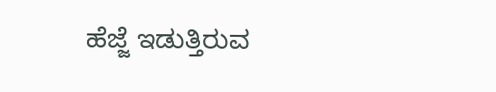ಹೆಜ್ಜೆ ಇಡುತ್ತಿರುವ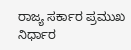ರಾಜ್ಯ ಸರ್ಕಾರ ಪ್ರಮುಖ ನಿರ್ಧಾರ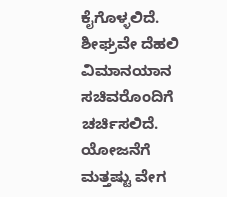ಕೈಗೊಳ್ಳಲಿದೆ. ಶೀಘ್ರವೇ ದೆಹಲಿ ವಿಮಾನಯಾನ ಸಚಿವರೊಂದಿಗೆ ಚರ್ಚಿಸಲಿದೆ. ಯೋಜನೆಗೆ ಮತ್ತಷ್ಟು ವೇಗ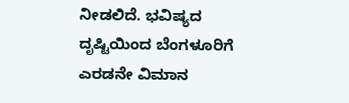ನೀಡಲಿದೆ. ಭವಿಷ್ಯದ ದೃಷ್ಟಿಯಿಂದ ಬೆಂಗಳೂರಿಗೆ ಎರಡನೇ ವಿಮಾನ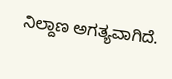ನಿಲ್ದಾಣ ಅಗತ್ಯವಾಗಿದೆ.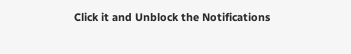Click it and Unblock the Notifications